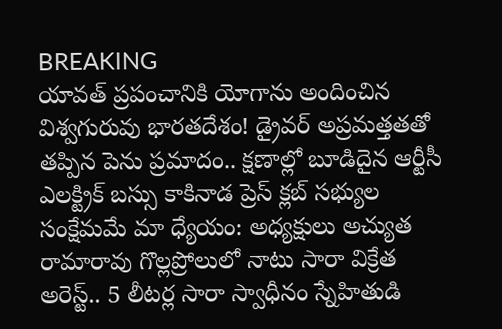BREAKING
యావత్ ప్రపంచానికి యోగాను అందించిన విశ్వగురువు భారతదేశం! డ్రైవర్ అప్రమత్తతతో తప్పిన పెను ప్రమాదం.. క్షణాల్లో బూడిదైన ఆర్టీసీ ఎలక్ట్రిక్ బస్సు కాకినాడ ప్రెస్ క్లబ్ సభ్యుల సంక్షేమమే మా ధ్యేయం: అధ్యక్షులు అచ్యుత రామారావు గొల్లప్రోలులో నాటు సారా విక్రేత అరెస్ట్.. 5 లీటర్ల సారా స్వాధీనం స్నేహితుడి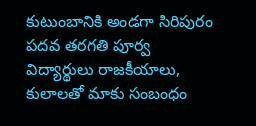కుటుంబానికి అండగా సిరిపురం పదవ తరగతి పూర్వ విద్యార్థులు రాజకీయాలు, కులాలతో మాకు సంబంధం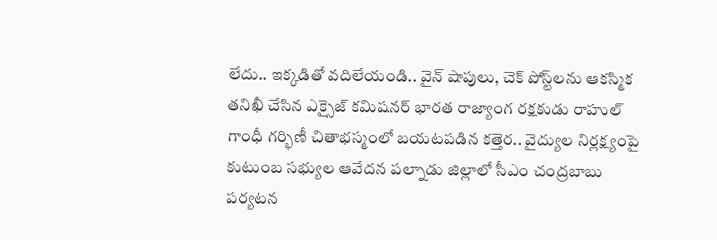లేదు.. ఇక్కడితో వదిలేయండి.. వైన్ షాపులు, చెక్ పోస్ట్‌లను ఆకస్మిక తనిఖీ చేసిన ఎక్సైజ్ కమిషనర్ భారత రాజ్యాంగ రక్షకుడు రాహుల్ గాంధీ గర్భిణీ చితాభస్మంలో బయటపడిన కత్తెర.. వైద్యుల నిర్లక్ష్యంపై కుటుంబ సభ్యుల ఆవేదన పల్నాడు జిల్లాలో సీఎం చంద్రబాబు పర్యటన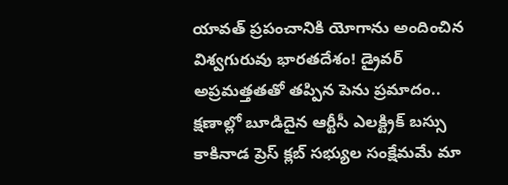యావత్ ప్రపంచానికి యోగాను అందించిన విశ్వగురువు భారతదేశం! డ్రైవర్ అప్రమత్తతతో తప్పిన పెను ప్రమాదం.. క్షణాల్లో బూడిదైన ఆర్టీసీ ఎలక్ట్రిక్ బస్సు కాకినాడ ప్రెస్ క్లబ్ సభ్యుల సంక్షేమమే మా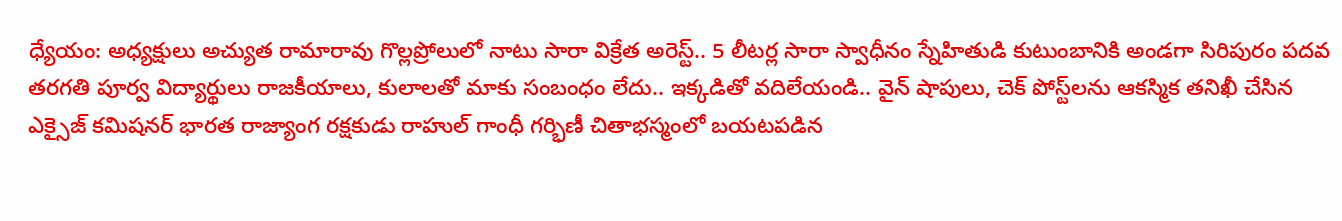ధ్యేయం: అధ్యక్షులు అచ్యుత రామారావు గొల్లప్రోలులో నాటు సారా విక్రేత అరెస్ట్.. 5 లీటర్ల సారా స్వాధీనం స్నేహితుడి కుటుంబానికి అండగా సిరిపురం పదవ తరగతి పూర్వ విద్యార్థులు రాజకీయాలు, కులాలతో మాకు సంబంధం లేదు.. ఇక్కడితో వదిలేయండి.. వైన్ షాపులు, చెక్ పోస్ట్‌లను ఆకస్మిక తనిఖీ చేసిన ఎక్సైజ్ కమిషనర్ భారత రాజ్యాంగ రక్షకుడు రాహుల్ గాంధీ గర్భిణీ చితాభస్మంలో బయటపడిన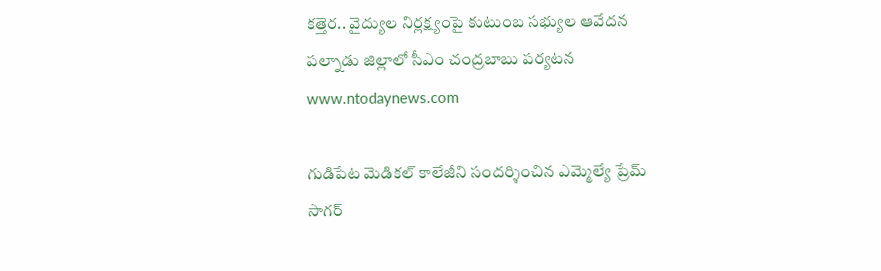కత్తెర.. వైద్యుల నిర్లక్ష్యంపై కుటుంబ సభ్యుల ఆవేదన పల్నాడు జిల్లాలో సీఎం చంద్రబాబు పర్యటన
www.ntodaynews.com

గుడిపేట మెడికల్ కాలేజీని సందర్శించిన ఎమ్మెల్యే ప్రేమ్ సాగర్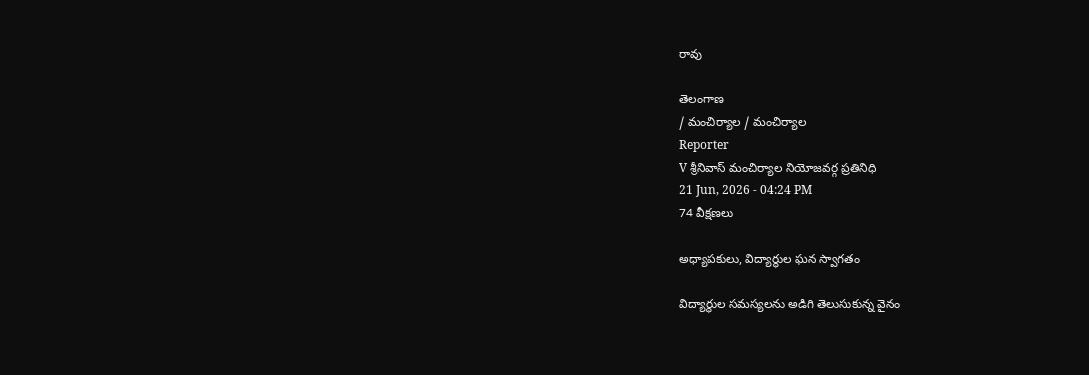రావు

తెలంగాణ
/ మంచిర్యాల / మంచిర్యాల
Reporter
V శ్రీనివాస్ మంచిర్యాల నియోజవర్గ ప్రతినిధి
21 Jun, 2026 - 04:24 PM
74 వీక్షణలు

అధ్యాపకులు, విద్యార్థుల ఘన స్వాగతం

విద్యార్థుల సమస్యలను అడిగి తెలుసుకున్న వైనం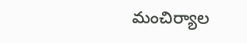మంచిర్యాల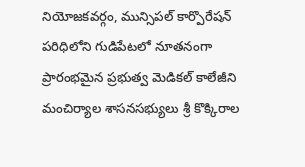నియోజకవర్గం, మున్సిపల్ కార్పొరేషన్ పరిధిలోని గుడిపేటలో నూతనంగా ప్రారంభమైన ప్రభుత్వ మెడికల్ కాలేజీని మంచిర్యాల శాసనసభ్యులు శ్రీ కొక్కిరాల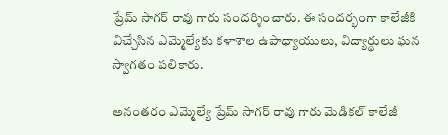ప్రేమ్ సాగర్ రావు గారు సందర్శించారు. ఈ సందర్భంగా కాలేజీకి విచ్చేసిన ఎమ్మెల్యేకు కళాశాల ఉపాధ్యాయులు, విద్యార్థులు ఘన స్వాగతం పలికారు.

అనంతరం ఎమ్మెల్యే ప్రేమ్ సాగర్ రావు గారు మెడికల్ కాలేజీ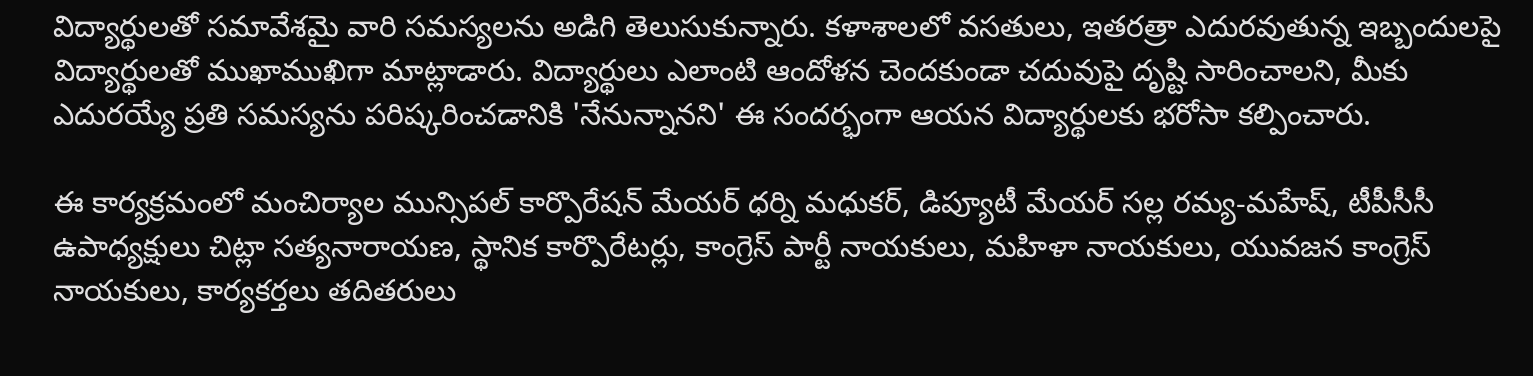విద్యార్థులతో సమావేశమై వారి సమస్యలను అడిగి తెలుసుకున్నారు. కళాశాలలో వసతులు, ఇతరత్రా ఎదురవుతున్న ఇబ్బందులపై విద్యార్థులతో ముఖాముఖిగా మాట్లాడారు. విద్యార్థులు ఎలాంటి ఆందోళన చెందకుండా చదువుపై దృష్టి సారించాలని, మీకు ఎదురయ్యే ప్రతి సమస్యను పరిష్కరించడానికి 'నేనున్నానని' ఈ సందర్భంగా ఆయన విద్యార్థులకు భరోసా కల్పించారు.

ఈ కార్యక్రమంలో మంచిర్యాల మున్సిపల్ కార్పొరేషన్ మేయర్ ధర్ని మధుకర్, డిప్యూటీ మేయర్ సల్ల రమ్య-మహేష్, టీపీసీసీ ఉపాధ్యక్షులు చిట్లా సత్యనారాయణ, స్థానిక కార్పొరేటర్లు, కాంగ్రెస్ పార్టీ నాయకులు, మహిళా నాయకులు, యువజన కాంగ్రెస్ నాయకులు, కార్యకర్తలు తదితరులు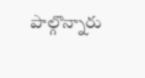పాల్గొన్నారు